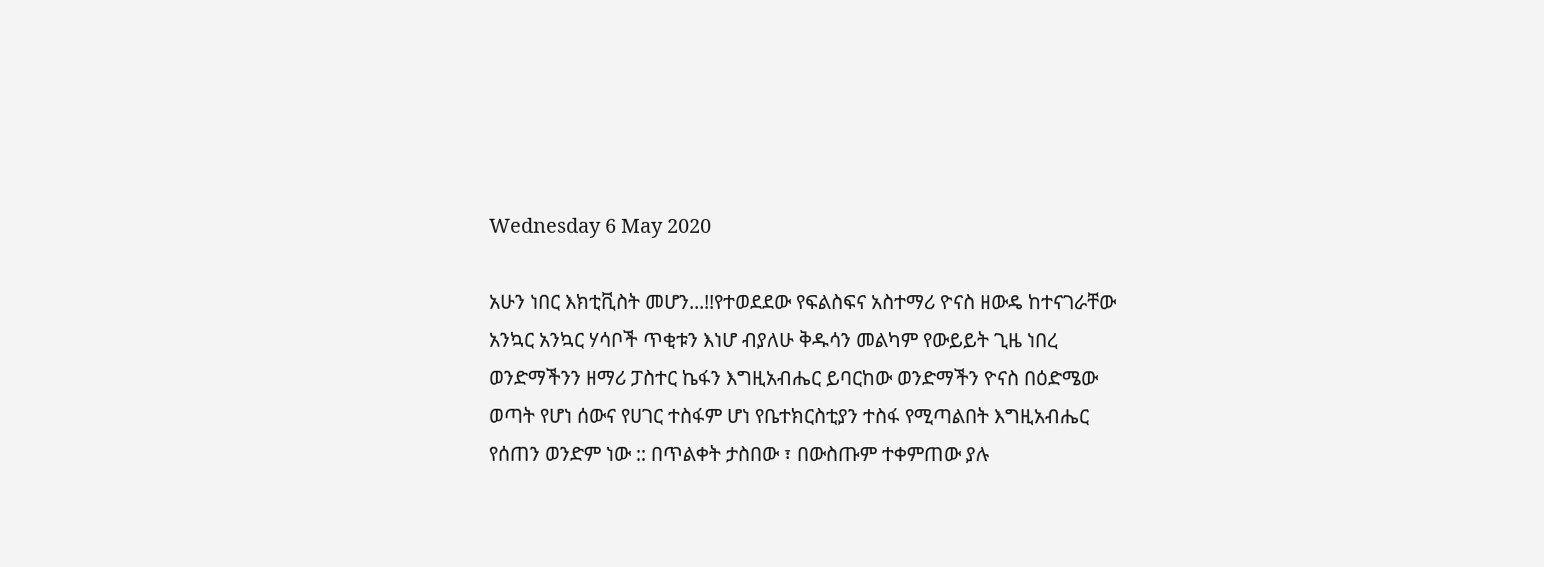Wednesday 6 May 2020

አሁን ነበር እክቲቪስት መሆን...!!የተወደደው የፍልስፍና አስተማሪ ዮናስ ዘውዴ ከተናገራቸው አንኳር አንኳር ሃሳቦች ጥቂቱን እነሆ ብያለሁ ቅዱሳን መልካም የውይይት ጊዜ ነበረ ወንድማችንን ዘማሪ ፓስተር ኬፋን እግዚአብሔር ይባርከው ወንድማችን ዮናስ በዕድሜው ወጣት የሆነ ሰውና የሀገር ተስፋም ሆነ የቤተክርስቲያን ተስፋ የሚጣልበት እግዚአብሔር የሰጠን ወንድም ነው :: በጥልቀት ታስበው ፣ በውስጡም ተቀምጠው ያሉ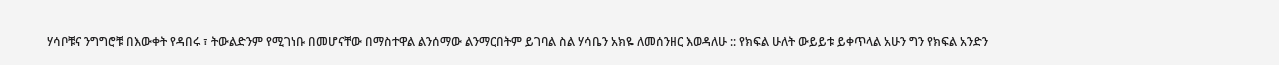ሃሳቦቹና ንግግሮቹ በእውቀት የዳበሩ ፣ ትውልድንም የሚገነቡ በመሆናቸው በማስተዋል ልንሰማው ልንማርበትም ይገባል ስል ሃሳቤን አክዬ ለመሰንዘር እወዳለሁ :: የክፍል ሁለት ውይይቱ ይቀጥላል አሁን ግን የክፍል አንድን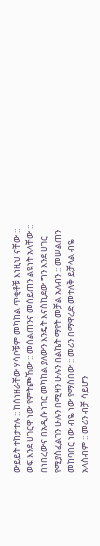ውይይት ተከታተሉ :: ከሰነዘራቸው ሃሳቦቹም መካከል ጥቂቶቹ እነዚህ ናቸው :: ወፍ እንደ ሀገርዋ ነው የምትጮኸው :: መሰልጠንና መሰይጠን ልዩነት አላቸው :: በነበረውና በአዲሱ ነገር መካከል ያለውን እንዴት እናስኪደው ግን እንደ ሀገር የሚያስፈልገን ሁሉን በሚዛን ሁሉን በልኬት ማየት መቻል አለብን :: መሠልጠን መከባበር ነው ብዬ ነው የማስበው :: መሪን በማዋረድ መተለቅ ይቻላል ብዬ አላስብም :: መሪን ብቻ ሳይሆን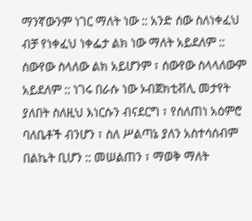ማንኛውንም ነገር ማለት ነው :: አንድ ሰው ስለነቀፈህ ብቻ የነቀፈህ ነቀፌታ ልክ ነው ማለት አይደለም :: ሰውየው ስላለው ልክ አይሆንም ፣ ሰውየው ስላላለውም አይደለም :: ነገሩ በራሱ ነው ኦብጀክቲቭሊ መታየት ያለበት ስለዚህ እነርሱን ብናደርግ ፣ የሰለጠነ አዕምሮ ባለቤቶች ብንሆን ፣ ስለ ሥልጣኔ ያለን አስተሳሰብም በልኬት ቢሆን :: መሠልጠን ፣ ማወቅ ማለት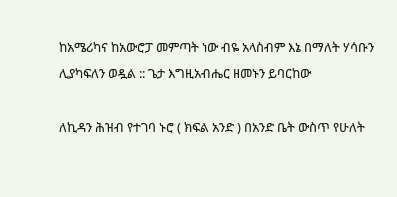ከአሜሪካና ከአውሮፓ መምጣት ነው ብዬ አላስብም እኔ በማለት ሃሳቡን ሊያካፍለን ወዷል :: ጌታ እግዚአብሔር ዘመኑን ይባርከው

ለኪዳን ሕዝብ የተገባ ኑሮ ( ክፍል አንድ ) በአንድ ቤት ውስጥ የሁለት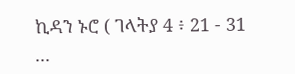ኪዳን ኑሮ ( ገላትያ 4 ፥ 21 - 31 ...